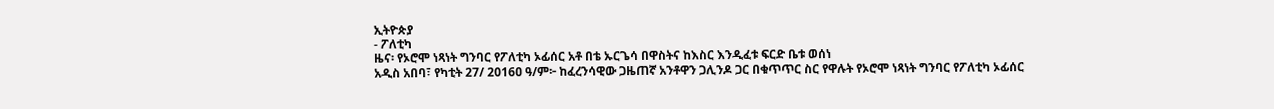ኢትዮጵያ
- ፖለቲካ
ዜና፡ የኦሮሞ ነጻነት ግንባር የፖለቲካ ኦፊሰር አቶ በቴ ኡርጌሳ በዋስትና ከእስር እንዲፈቱ ፍርድ ቤቱ ወሰነ
አዲስ አበባ፣ የካቲት 27/ 2016ዐ ዓ/ም፦ ከፈረንሳዊው ጋዜጠኛ አንቶዋን ጋሊንዶ ጋር በቁጥጥር ስር የዋሉት የኦሮሞ ነጻነት ግንባር የፖለቲካ ኦፊሰር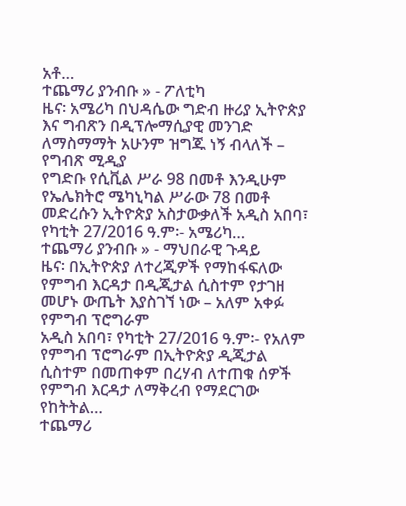አቶ…
ተጨማሪ ያንብቡ » - ፖለቲካ
ዜና፡ አሜሪካ በህዳሴው ግድብ ዙሪያ ኢትዮጵያ እና ግብጽን በዲፕሎማሲያዊ መንገድ ለማስማማት አሁንም ዝግጁ ነኝ ብላለች – የግብጽ ሚዲያ
የግድቡ የሲቪል ሥራ 98 በመቶ እንዲሁም የኤሌክትሮ ሜካኒካል ሥራው 78 በመቶ መድረሱን ኢትዮጵያ አስታውቃለች አዲስ አበባ፣ የካቲት 27/2016 ዓ.ም፡- አሜሪካ…
ተጨማሪ ያንብቡ » - ማህበራዊ ጉዳይ
ዜና፡ በኢትዮጵያ ለተረጂዎች የማከፋፍለው የምግብ እርዳታ በዲጂታል ሲስተም የታገዘ መሆኑ ውጤት እያስገኘ ነው – አለም አቀፉ የምግብ ፕሮግራም
አዲስ አበባ፣ የካቲት 27/2016 ዓ.ም፡- የአለም የምግብ ፕሮግራም በኢትዮጵያ ዲጂታል ሲስተም በመጠቀም በረሃብ ለተጠቁ ሰዎች የምግብ እርዳታ ለማቅረብ የማደርገው የከትትል…
ተጨማሪ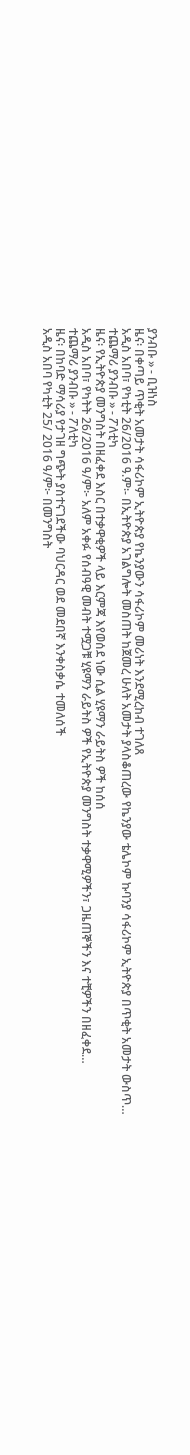ያንብቡ » - ቢዝነስ
ዜና፡ በቀጣይ ጥቂት አመታት ሳፋሪኮም ኢትዮጵያ የኬንያውን ሳፋሪኮም መሪነት እንደሚረከብ ተገለጸ
አዲስ አበባ፣ የካቲት 26/2016 ዓ.ም፡- በኢትዮጵያ አገልግሎት መስጠት ከጀመረ ሁለት አመታት ያላስቆጠረው የኬንያው ቴሌኮም ኩባንያ ሳፋሪኮም ኢትዮጵያ በጥቂት አመታት ውስጥ…
ተጨማሪ ያንብቡ » - ፖለቲካ
ዜና፡ የኢትዮጵያ መንግስት በዘፈቀደ እስር በተቃዋቂዎች ላይ እርምጃ እየወሰደ ነው ሲል ሂዩማን ራይትስ ዎች ከሰሰ
አዲስ አበባ፣ የካትት 26/2016 ዓ/ም፦ አለም አቀፉ የሰብዓዊ መብት ተሟጋቹ ሂዩማን ራይትስ ዎች የኢትዮጵያ መንግስት ተቃዋሚዎችን፣ ጋዜጠኞችን እና ተቺዎችን በዘፈቀደ…
ተጨማሪ ያንብቡ » - ፖለቲካ
ዜና፡ በከባድ ማሳሪያ የታገዘ ግጭት ያስተናገደችው ባህርዳር ወደ መደበኛ እንቀስቃሴ ተመለሰች
አዲስ አበባ የካቲት 25/ 2016 ዓ/ም፦ በመንግስት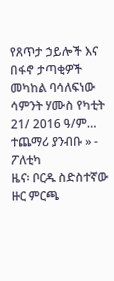የጸጥታ ኃይሎች እና በፋኖ ታጣቂዎች መካከል ባሳለፍነው ሳምንት ሃሙስ የካቲት 21/ 2016 ዓ/ም…
ተጨማሪ ያንብቡ » - ፖለቲካ
ዜና፡ ቦርዱ ስድስተኛው ዙር ምርጫ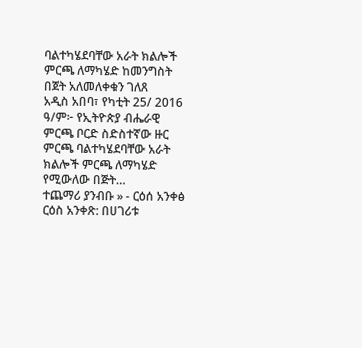ባልተካሄደባቸው አራት ክልሎች ምርጫ ለማካሄድ ከመንግስት በጀት አለመለቀቁን ገለጸ
አዲስ አበባ፣ የካቲት 25/ 2016 ዓ/ም፦ የኢትዮጵያ ብሔራዊ ምርጫ ቦርድ ስድስተኛው ዙር ምርጫ ባልተካሄደባቸው አራት ክልሎች ምርጫ ለማካሄድ የሚውለው በጅት…
ተጨማሪ ያንብቡ » - ርዕሰ አንቀፅ
ርዕስ አንቀጽ: በሀገሪቱ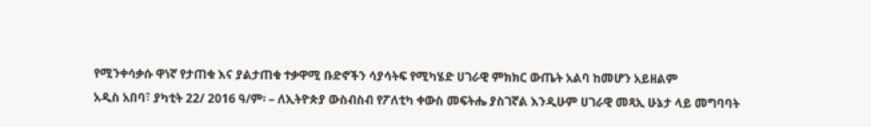የሚንቀሳቃሱ ዋነኛ የታጠቁ እና ያልታጠቁ ተቃዋሚ ቡድኖችን ሳያሳትፍ የሚካሄድ ሀገራዊ ምክክር ውጤት አልባ ከመሆን አይዘልም
አዲስ አበባ፣ ያካቲት 22/ 2016 ዓ/ም፡ – ለኢትዮጵያ ውስብስብ የፖለቲካ ቀውስ መፍትሔ ያስገኛል እንዲሁም ሀገራዊ መጻኢ ሁኔታ ላይ መግባባት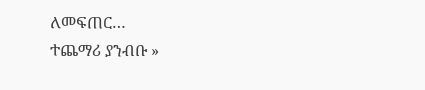ለመፍጠር…
ተጨማሪ ያንብቡ »